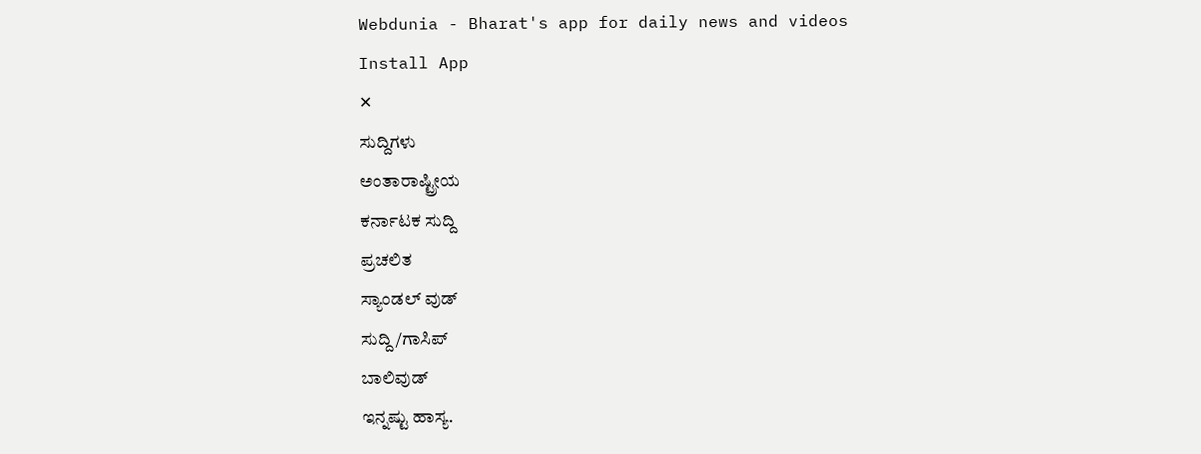Webdunia - Bharat's app for daily news and videos
Install App
✕
ಸುದ್ದಿಗಳು
ಅಂತಾರಾಷ್ಟ್ರೀಯ
ಕರ್ನಾಟಕ ಸುದ್ದಿ
ಪ್ರಚಲಿತ
ಸ್ಯಾಂಡಲ್ ವುಡ್
ಸುದ್ದಿ/ಗಾಸಿಪ್
ಬಾಲಿವುಡ್
ಇನ್ನಷ್ಟು ಹಾಸ್ಯ.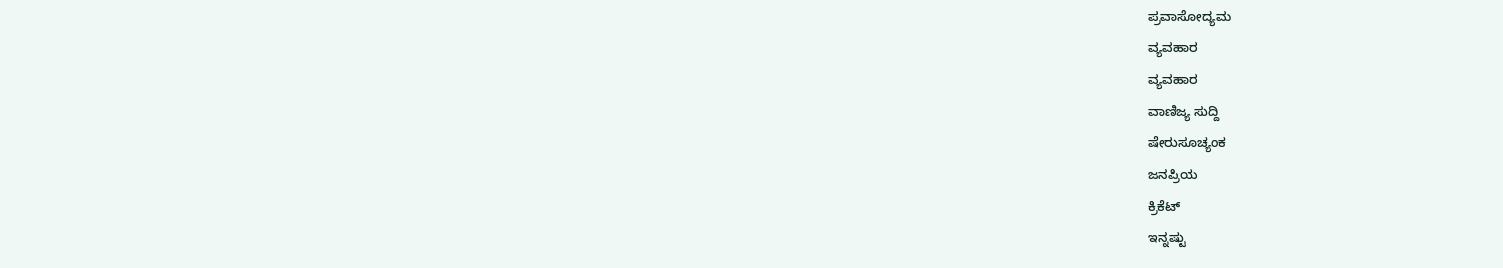ಪ್ರವಾಸೋದ್ಯಮ
ವ್ಯವಹಾರ
ವ್ಯವಹಾರ
ವಾಣಿಜ್ಯ ಸುದ್ದಿ
ಷೇರುಸೂಚ್ಯಂಕ
ಜನಪ್ರಿಯ
ಕ್ರಿಕೆಟ್
ಇನ್ನಷ್ಟು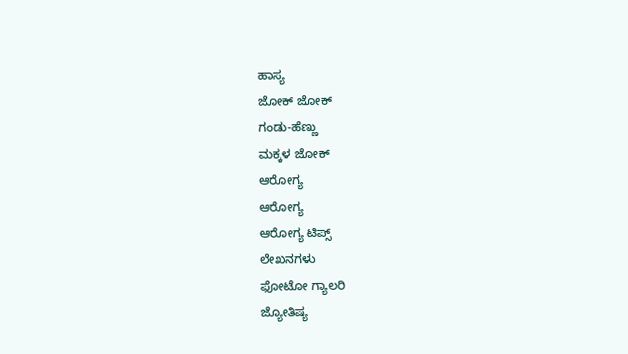ಹಾಸ್ಯ
ಜೋಕ್ ಜೋಕ್
ಗಂಡು-ಹೆಣ್ಣು
ಮಕ್ಕಳ ಜೋಕ್
ಆರೋಗ್ಯ
ಆರೋಗ್ಯ
ಆರೋಗ್ಯ ಟಿಪ್ಸ್
ಲೇಖನಗಳು
ಫೋಟೋ ಗ್ಯಾಲರಿ
ಜ್ಯೋತಿಷ್ಯ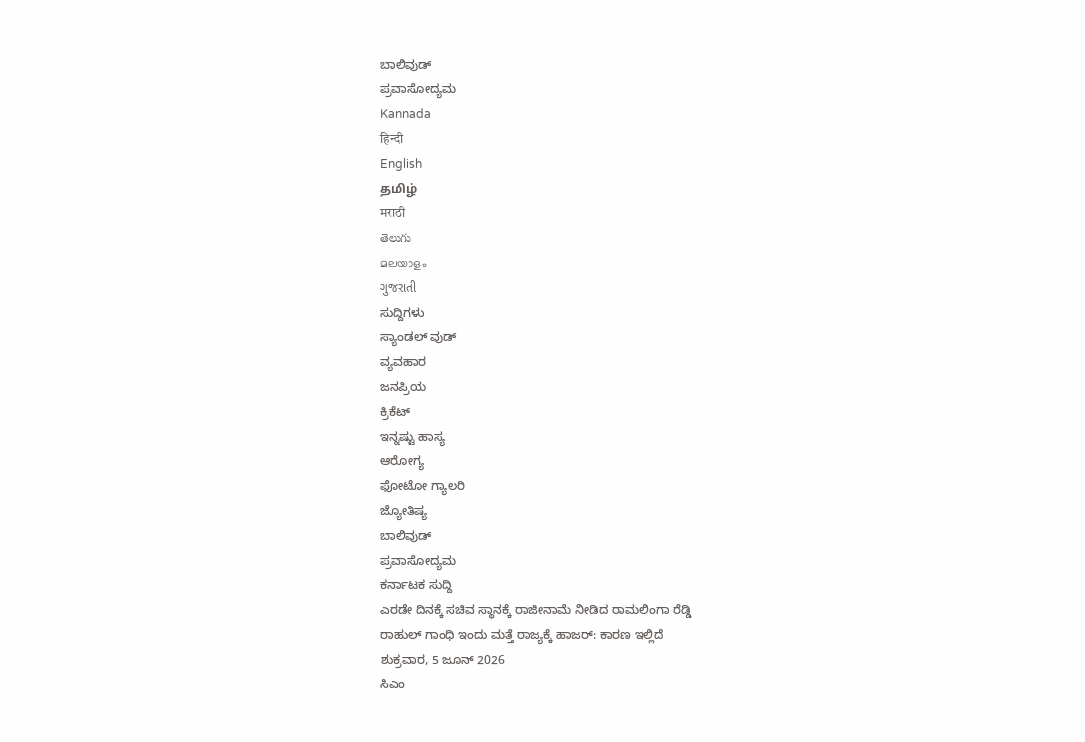ಬಾಲಿವುಡ್
ಪ್ರವಾಸೋದ್ಯಮ
Kannada
हिन्दी
English
தமிழ்
मराठी
తెలుగు
മലയാളം
ગુજરાતી
ಸುದ್ದಿಗಳು
ಸ್ಯಾಂಡಲ್ ವುಡ್
ವ್ಯವಹಾರ
ಜನಪ್ರಿಯ
ಕ್ರಿಕೆಟ್
ಇನ್ನಷ್ಟು ಹಾಸ್ಯ
ಆರೋಗ್ಯ
ಫೋಟೋ ಗ್ಯಾಲರಿ
ಜ್ಯೋತಿಷ್ಯ
ಬಾಲಿವುಡ್
ಪ್ರವಾಸೋದ್ಯಮ
ಕರ್ನಾಟಕ ಸುದ್ದಿ
ಎರಡೇ ದಿನಕ್ಕೆ ಸಚಿವ ಸ್ಥಾನಕ್ಕೆ ರಾಜೀನಾಮೆ ನೀಡಿದ ರಾಮಲಿಂಗಾ ರೆಡ್ಡಿ
ರಾಹುಲ್ ಗಾಂಧಿ ಇಂದು ಮತ್ತೆ ರಾಜ್ಯಕ್ಕೆ ಹಾಜರ್: ಕಾರಣ ಇಲ್ಲಿದೆ
ಶುಕ್ರವಾರ, 5 ಜೂನ್ 2026
ಸಿಎಂ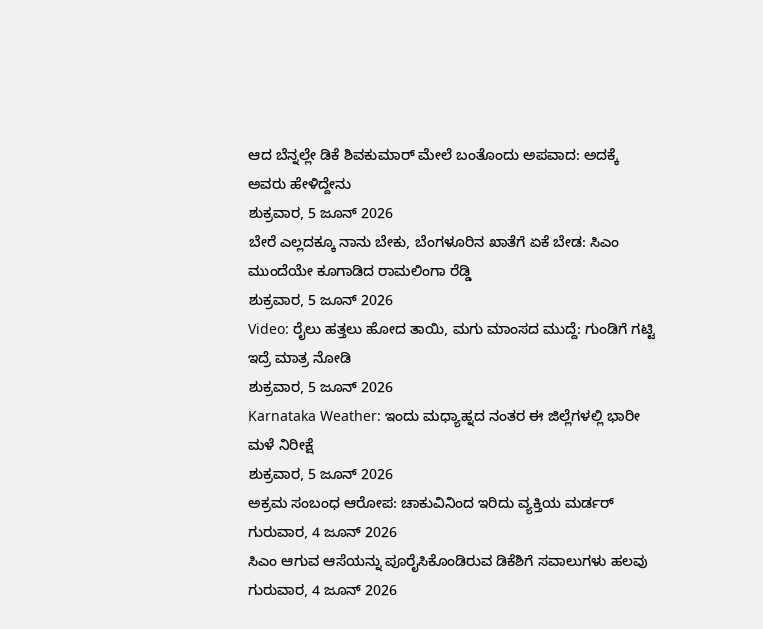ಆದ ಬೆನ್ನಲ್ಲೇ ಡಿಕೆ ಶಿವಕುಮಾರ್ ಮೇಲೆ ಬಂತೊಂದು ಅಪವಾದ: ಅದಕ್ಕೆ ಅವರು ಹೇಳಿದ್ದೇನು
ಶುಕ್ರವಾರ, 5 ಜೂನ್ 2026
ಬೇರೆ ಎಲ್ಲದಕ್ಕೂ ನಾನು ಬೇಕು, ಬೆಂಗಳೂರಿನ ಖಾತೆಗೆ ಏಕೆ ಬೇಡ: ಸಿಎಂ ಮುಂದೆಯೇ ಕೂಗಾಡಿದ ರಾಮಲಿಂಗಾ ರೆಡ್ಡಿ
ಶುಕ್ರವಾರ, 5 ಜೂನ್ 2026
Video: ರೈಲು ಹತ್ತಲು ಹೋದ ತಾಯಿ, ಮಗು ಮಾಂಸದ ಮುದ್ದೆ: ಗುಂಡಿಗೆ ಗಟ್ಟಿ ಇದ್ರೆ ಮಾತ್ರ ನೋಡಿ
ಶುಕ್ರವಾರ, 5 ಜೂನ್ 2026
Karnataka Weather: ಇಂದು ಮಧ್ಯಾಹ್ನದ ನಂತರ ಈ ಜಿಲ್ಲೆಗಳಲ್ಲಿ ಭಾರೀ ಮಳೆ ನಿರೀಕ್ಷೆ
ಶುಕ್ರವಾರ, 5 ಜೂನ್ 2026
ಅಕ್ರಮ ಸಂಬಂಧ ಆರೋಪ: ಚಾಕುವಿನಿಂದ ಇರಿದು ವ್ಯಕ್ತಿಯ ಮರ್ಡರ್
ಗುರುವಾರ, 4 ಜೂನ್ 2026
ಸಿಎಂ ಆಗುವ ಆಸೆಯನ್ನು ಪೂರೈಸಿಕೊಂಡಿರುವ ಡಿಕೆಶಿಗೆ ಸವಾಲುಗಳು ಹಲವು
ಗುರುವಾರ, 4 ಜೂನ್ 2026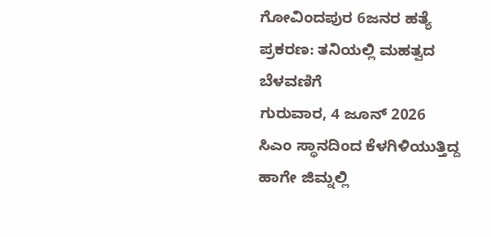ಗೋವಿಂದಪುರ 6ಜನರ ಹತ್ಯೆ ಪ್ರಕರಣ: ತನಿಯಲ್ಲಿ ಮಹತ್ವದ ಬೆಳವಣಿಗೆ
ಗುರುವಾರ, 4 ಜೂನ್ 2026
ಸಿಎಂ ಸ್ಥಾನದಿಂದ ಕೆಳಗಿಳಿಯುತ್ತಿದ್ದ ಹಾಗೇ ಜಿಮ್ನಲ್ಲಿ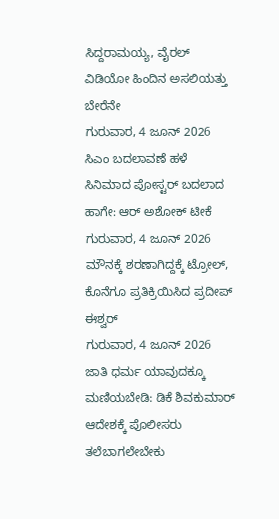ಸಿದ್ದರಾಮಯ್ಯ, ವೈರಲ್ ವಿಡಿಯೋ ಹಿಂದಿನ ಅಸಲಿಯತ್ತು ಬೇರೆನೇ
ಗುರುವಾರ, 4 ಜೂನ್ 2026
ಸಿಎಂ ಬದಲಾವಣೆ ಹಳೆ ಸಿನಿಮಾದ ಪೋಸ್ಟರ್ ಬದಲಾದ ಹಾಗೇ: ಆರ್ ಅಶೋಕ್ ಟೀಕೆ
ಗುರುವಾರ, 4 ಜೂನ್ 2026
ಮೌನಕ್ಕೆ ಶರಣಾಗಿದ್ದಕ್ಕೆ ಟ್ರೋಲ್, ಕೊನೆಗೂ ಪ್ರತಿಕ್ರಿಯಿಸಿದ ಪ್ರದೀಪ್ ಈಶ್ವರ್
ಗುರುವಾರ, 4 ಜೂನ್ 2026
ಜಾತಿ ಧರ್ಮ ಯಾವುದಕ್ಕೂ ಮಣಿಯಬೇಡಿ: ಡಿಕೆ ಶಿವಕುಮಾರ್ ಆದೇಶಕ್ಕೆ ಪೊಲೀಸರು ತಲೆಬಾಗಲೇಬೇಕು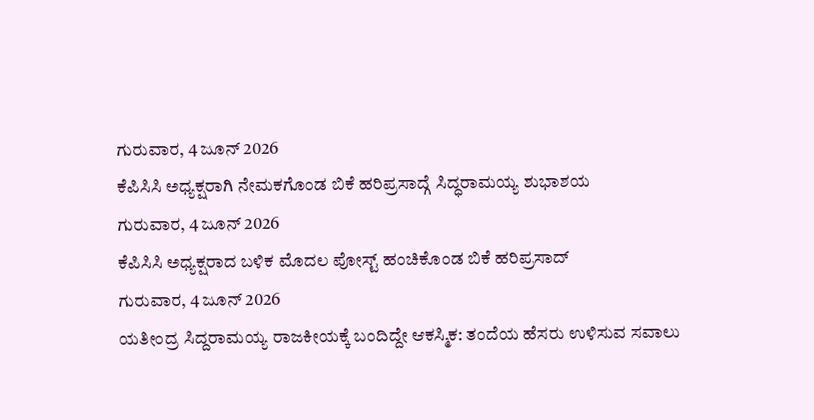ಗುರುವಾರ, 4 ಜೂನ್ 2026
ಕೆಪಿಸಿಸಿ ಅಧ್ಯಕ್ಷರಾಗಿ ನೇಮಕಗೊಂಡ ಬಿಕೆ ಹರಿಪ್ರಸಾದ್ಗೆ ಸಿದ್ಧರಾಮಯ್ಯ ಶುಭಾಶಯ
ಗುರುವಾರ, 4 ಜೂನ್ 2026
ಕೆಪಿಸಿಸಿ ಅಧ್ಯಕ್ಷರಾದ ಬಳಿಕ ಮೊದಲ ಪೋಸ್ಟ್ ಹಂಚಿಕೊಂಡ ಬಿಕೆ ಹರಿಪ್ರಸಾದ್
ಗುರುವಾರ, 4 ಜೂನ್ 2026
ಯತೀಂದ್ರ ಸಿದ್ದರಾಮಯ್ಯ ರಾಜಕೀಯಕ್ಕೆ ಬಂದಿದ್ದೇ ಆಕಸ್ಮಿಕ: ತಂದೆಯ ಹೆಸರು ಉಳಿಸುವ ಸವಾಲು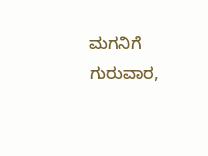ಮಗನಿಗೆ
ಗುರುವಾರ,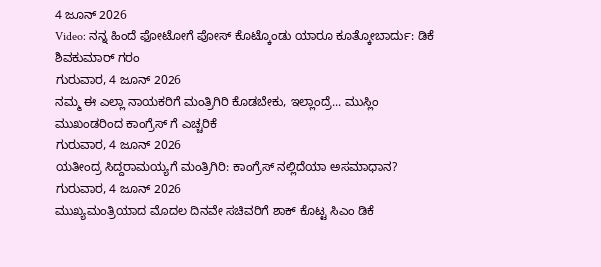4 ಜೂನ್ 2026
Video: ನನ್ನ ಹಿಂದೆ ಫೋಟೋಗೆ ಪೋಸ್ ಕೊಟ್ಕೊಂಡು ಯಾರೂ ಕೂತ್ಕೋಬಾರ್ದು: ಡಿಕೆ ಶಿವಕುಮಾರ್ ಗರಂ
ಗುರುವಾರ, 4 ಜೂನ್ 2026
ನಮ್ಮ ಈ ಎಲ್ಲಾ ನಾಯಕರಿಗೆ ಮಂತ್ರಿಗಿರಿ ಕೊಡಬೇಕು, ಇಲ್ಲಾಂದ್ರೆ... ಮುಸ್ಲಿಂ ಮುಖಂಡರಿಂದ ಕಾಂಗ್ರೆಸ್ ಗೆ ಎಚ್ಚರಿಕೆ
ಗುರುವಾರ, 4 ಜೂನ್ 2026
ಯತೀಂದ್ರ ಸಿದ್ದರಾಮಯ್ಯಗೆ ಮಂತ್ರಿಗಿರಿ: ಕಾಂಗ್ರೆಸ್ ನಲ್ಲಿದೆಯಾ ಅಸಮಾಧಾನ?
ಗುರುವಾರ, 4 ಜೂನ್ 2026
ಮುಖ್ಯಮಂತ್ರಿಯಾದ ಮೊದಲ ದಿನವೇ ಸಚಿವರಿಗೆ ಶಾಕ್ ಕೊಟ್ಟ ಸಿಎಂ ಡಿಕೆ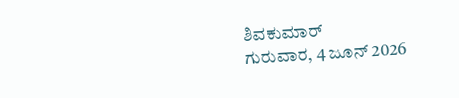ಶಿವಕುಮಾರ್
ಗುರುವಾರ, 4 ಜೂನ್ 2026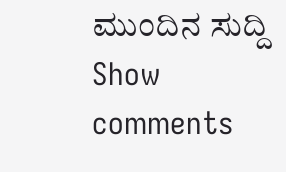ಮುಂದಿನ ಸುದ್ದಿ
Show comments